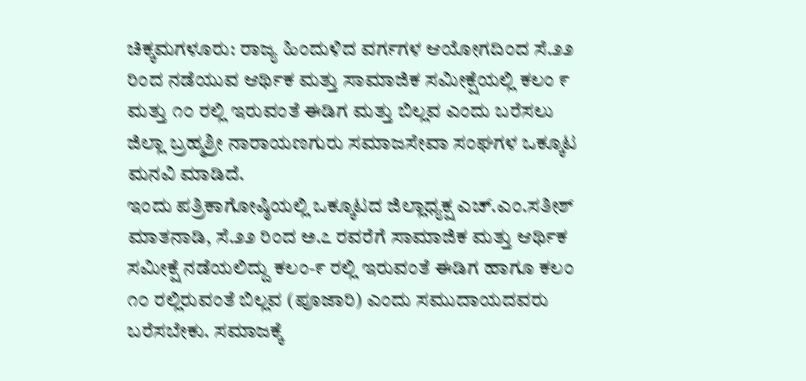ಚಿಕ್ಕಮಗಳೂರು: ರಾಜ್ಯ ಹಿಂದುಳಿದ ವರ್ಗಗಳ ಆಯೋಗದಿಂದ ಸೆ.೨೨ ರಿಂದ ನಡೆಯುವ ಆರ್ಥಿಕ ಮತ್ತು ಸಾಮಾಜಿಕ ಸಮೀಕ್ಷೆಯಲ್ಲಿ ಕಲಂ ೯ ಮತ್ತು ೧೦ ರಲ್ಲಿ ಇರುವಂತೆ ಈಡಿಗ ಮತ್ತು ಬಿಲ್ಲವ ಎಂದು ಬರೆಸಲು ಜಿಲ್ಲಾ ಬ್ರಹ್ಮಶ್ರೀ ನಾರಾಯಣಗುರು ಸಮಾಜಸೇವಾ ಸಂಘಗಳ ಒಕ್ಕೂಟ ಮನವಿ ಮಾಡಿದೆ.
ಇಂದು ಪತ್ರಿಕಾಗೋಷ್ಠಿಯಲ್ಲಿ ಒಕ್ಕೂಟದ ಜಿಲ್ಲಾಧ್ಯಕ್ಷ ಎಚ್.ಎಂ.ಸತೀಶ್ ಮಾತನಾಡಿ, ಸೆ.೨೨ ರಿಂದ ಅ.೭ ರವರೆಗೆ ಸಾಮಾಜಿಕ ಮತ್ತು ಆರ್ಥಿಕ ಸಮೀಕ್ಷೆ ನಡೆಯಲಿದ್ದು ಕಲಂ-೯ ರಲ್ಲಿ ಇರುವಂತೆ ಈಡಿಗ ಹಾಗೂ ಕಲಂ ೧೦ ರಲ್ಲಿರುವಂತೆ ಬಿಲ್ಲವ (ಪೂಜಾರಿ) ಎಂದು ಸಮುದಾಯದವರು ಬರೆಸಬೇಕು. ಸಮಾಜಕ್ಕೆ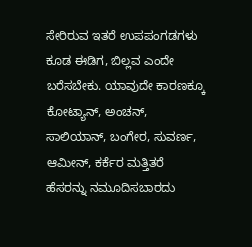ಸೇರಿರುವ ಇತರೆ ಉಪಪಂಗಡಗಳು ಕೂಡ ಈಡಿಗ, ಬಿಲ್ಲವ ಎಂದೇ ಬರೆಸಬೇಕು. ಯಾವುದೇ ಕಾರಣಕ್ಕೂ ಕೋಟ್ಯಾನ್, ಅಂಚನ್, ಸಾಲಿಯಾನ್, ಬಂಗೇರ, ಸುವರ್ಣ, ಆಮೀನ್, ಕರ್ಕೆರ ಮತ್ತಿತರೆ ಹೆಸರನ್ನು ನಮೂದಿಸಬಾರದು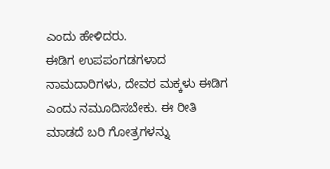ಎಂದು ಹೇಳಿದರು.
ಈಡಿಗ ಉಪಪಂಗಡಗಳಾದ ನಾಮದಾರಿಗಳು, ದೇವರ ಮಕ್ಕಳು ಈಡಿಗ ಎಂದು ನಮೂದಿಸಬೇಕು. ಈ ರೀತಿ ಮಾಡದೆ ಬರಿ ಗೋತ್ರಗಳನ್ನು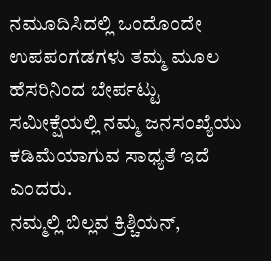ನಮೂದಿಸಿದಲ್ಲಿ ಒಂದೊಂದೇ ಉಪಪಂಗಡಗಳು ತಮ್ಮ ಮೂಲ ಹೆಸರಿನಿಂದ ಬೇರ್ಪಟ್ಟು ಸಮೀಕ್ಷೆಯಲ್ಲಿ ನಮ್ಮ ಜನಸಂಖ್ಯೆಯು ಕಡಿಮೆಯಾಗುವ ಸಾಧ್ಯತೆ ಇದೆ ಎಂದರು.
ನಮ್ಮಲ್ಲಿ ಬಿಲ್ಲವ ಕ್ರಿಶ್ಚಿಯನ್,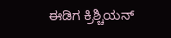ಈಡಿಗ ಕ್ರಿಶ್ಚಿಯನ್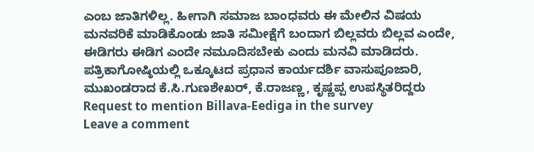ಎಂಬ ಜಾತಿಗಳಿಲ್ಲ. ಹೀಗಾಗಿ ಸಮಾಜ ಬಾಂಧವರು ಈ ಮೇಲಿನ ವಿಷಯ ಮನವರಿಕೆ ಮಾಡಿಕೊಂಡು ಜಾತಿ ಸಮೀಕ್ಷೆಗೆ ಬಂದಾಗ ಬಿಲ್ಲವರು ಬಿಲ್ಲವ ಎಂದೇ, ಈಡಿಗರು ಈಡಿಗ ಎಂದೇ ನಮೂದಿಸಬೇಕು ಎಂದು ಮನವಿ ಮಾಡಿದರು.
ಪತ್ರಿಕಾಗೋಷ್ಠಿಯಲ್ಲಿ ಒಕ್ಕೂಟದ ಪ್ರಧಾನ ಕಾರ್ಯದರ್ಶಿ ವಾಸುಪೂಜಾರಿ, ಮುಖಂಡರಾದ ಕೆ.ಸಿ.ಗುಣಶೇಖರ್, ಕೆ.ರಾಜಣ್ಣ, ಕೃಷ್ಣಪ್ಪ ಉಪಸ್ಥಿತರಿದ್ದರು
Request to mention Billava-Eediga in the survey
Leave a comment